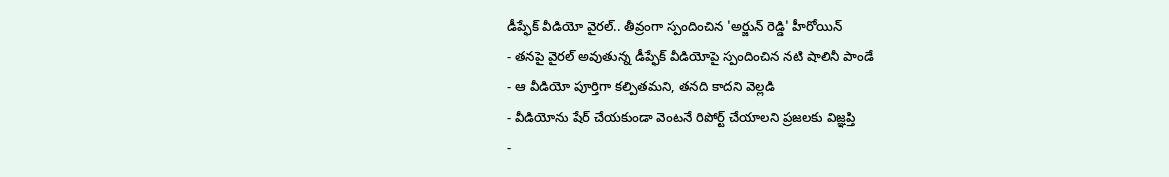డీప్ఫేక్ వీడియో వైరల్.. తీవ్రంగా స్పందించిన 'అర్జున్ రెడ్డి' హీరోయిన్
- తనపై వైరల్ అవుతున్న డీప్ఫేక్ వీడియోపై స్పందించిన నటి షాలినీ పాండే
- ఆ వీడియో పూర్తిగా కల్పితమని, తనది కాదని వెల్లడి
- వీడియోను షేర్ చేయకుండా వెంటనే రిపోర్ట్ చేయాలని ప్రజలకు విజ్ఞప్తి
-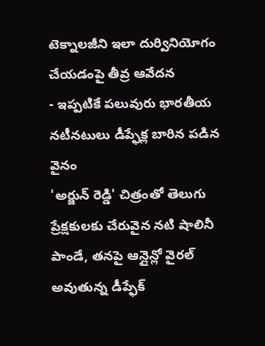టెక్నాలజీని ఇలా దుర్వినియోగం చేయడంపై తీవ్ర ఆవేదన
- ఇప్పటికే పలువురు భారతీయ నటీనటులు డీప్ఫేక్ల బారిన పడిన వైనం
'అర్జున్ రెడ్డి' చిత్రంతో తెలుగు ప్రేక్షకులకు చేరువైన నటి షాలినీ పాండే, తనపై ఆన్లైన్లో వైరల్ అవుతున్న డీప్ఫేక్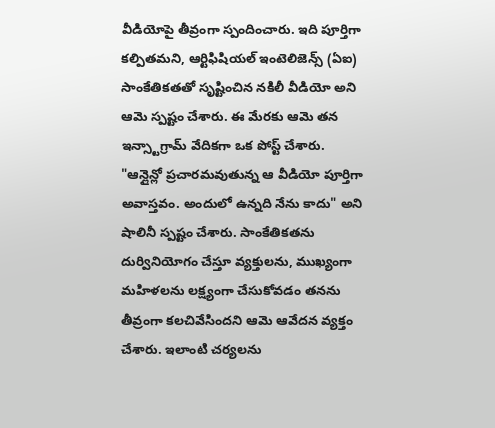వీడియోపై తీవ్రంగా స్పందించారు. ఇది పూర్తిగా కల్పితమని, ఆర్టిఫిషియల్ ఇంటెలిజెన్స్ (ఏఐ) సాంకేతికతతో సృష్టించిన నకిలీ వీడియో అని ఆమె స్పష్టం చేశారు. ఈ మేరకు ఆమె తన ఇన్స్టాగ్రామ్ వేదికగా ఒక పోస్ట్ చేశారు.
"ఆన్లైన్లో ప్రచారమవుతున్న ఆ వీడియో పూర్తిగా అవాస్తవం. అందులో ఉన్నది నేను కాదు" అని షాలినీ స్పష్టం చేశారు. సాంకేతికతను దుర్వినియోగం చేస్తూ వ్యక్తులను, ముఖ్యంగా మహిళలను లక్ష్యంగా చేసుకోవడం తనను తీవ్రంగా కలచివేసిందని ఆమె ఆవేదన వ్యక్తం చేశారు. ఇలాంటి చర్యలను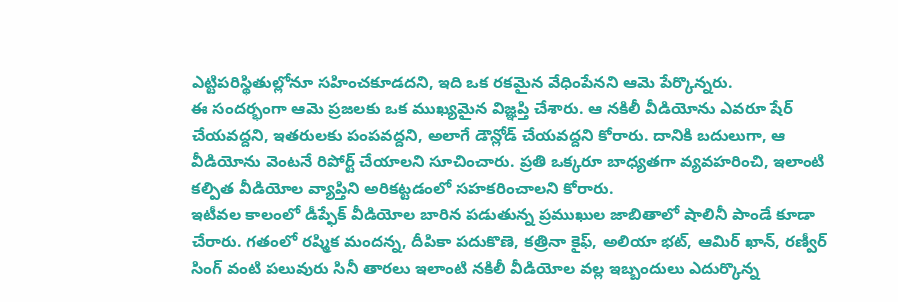ఎట్టిపరిస్థితుల్లోనూ సహించకూడదని, ఇది ఒక రకమైన వేధింపేనని ఆమె పేర్కొన్నరు.
ఈ సందర్భంగా ఆమె ప్రజలకు ఒక ముఖ్యమైన విజ్ఞప్తి చేశారు. ఆ నకిలీ వీడియోను ఎవరూ షేర్ చేయవద్దని, ఇతరులకు పంపవద్దని, అలాగే డౌన్లోడ్ చేయవద్దని కోరారు. దానికి బదులుగా, ఆ వీడియోను వెంటనే రిపోర్ట్ చేయాలని సూచించారు. ప్రతి ఒక్కరూ బాధ్యతగా వ్యవహరించి, ఇలాంటి కల్పిత వీడియోల వ్యాప్తిని అరికట్టడంలో సహకరించాలని కోరారు.
ఇటీవల కాలంలో డీప్ఫేక్ వీడియోల బారిన పడుతున్న ప్రముఖుల జాబితాలో షాలినీ పాండే కూడా చేరారు. గతంలో రష్మిక మందన్న, దీపికా పదుకొణె, కత్రినా కైఫ్, అలియా భట్, ఆమిర్ ఖాన్, రణ్వీర్ సింగ్ వంటి పలువురు సినీ తారలు ఇలాంటి నకిలీ వీడియోల వల్ల ఇబ్బందులు ఎదుర్కొన్న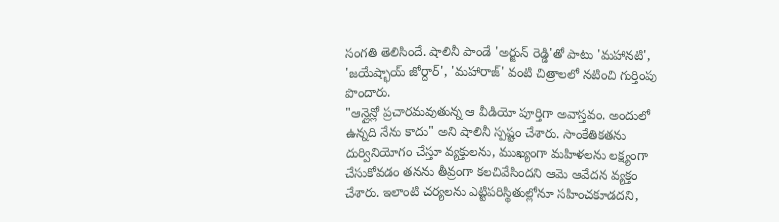సంగతి తెలిసిందే. షాలినీ పాండే 'అర్జున్ రెడ్డి'తో పాటు 'మహానటి', 'జయేష్భాయ్ జోర్దార్', 'మహారాజ్' వంటి చిత్రాలలో నటించి గుర్తింపు పొందారు.
"ఆన్లైన్లో ప్రచారమవుతున్న ఆ వీడియో పూర్తిగా అవాస్తవం. అందులో ఉన్నది నేను కాదు" అని షాలినీ స్పష్టం చేశారు. సాంకేతికతను దుర్వినియోగం చేస్తూ వ్యక్తులను, ముఖ్యంగా మహిళలను లక్ష్యంగా చేసుకోవడం తనను తీవ్రంగా కలచివేసిందని ఆమె ఆవేదన వ్యక్తం చేశారు. ఇలాంటి చర్యలను ఎట్టిపరిస్థితుల్లోనూ సహించకూడదని,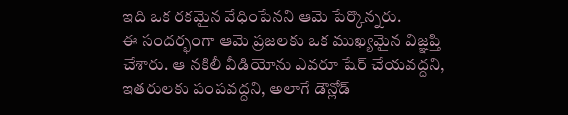ఇది ఒక రకమైన వేధింపేనని ఆమె పేర్కొన్నరు.
ఈ సందర్భంగా ఆమె ప్రజలకు ఒక ముఖ్యమైన విజ్ఞప్తి చేశారు. ఆ నకిలీ వీడియోను ఎవరూ షేర్ చేయవద్దని, ఇతరులకు పంపవద్దని, అలాగే డౌన్లోడ్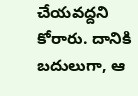చేయవద్దని కోరారు. దానికి బదులుగా, ఆ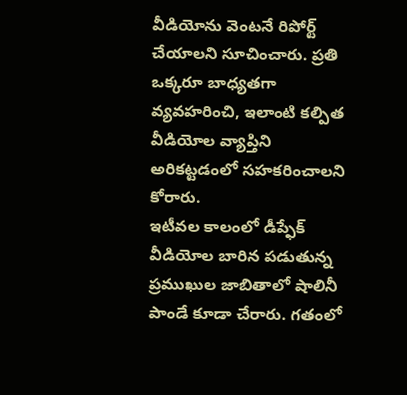వీడియోను వెంటనే రిపోర్ట్ చేయాలని సూచించారు. ప్రతి ఒక్కరూ బాధ్యతగా వ్యవహరించి, ఇలాంటి కల్పిత వీడియోల వ్యాప్తిని అరికట్టడంలో సహకరించాలని కోరారు.
ఇటీవల కాలంలో డీప్ఫేక్ వీడియోల బారిన పడుతున్న ప్రముఖుల జాబితాలో షాలినీ పాండే కూడా చేరారు. గతంలో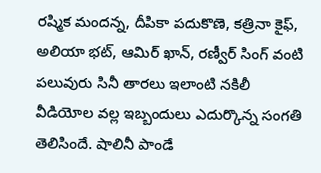రష్మిక మందన్న, దీపికా పదుకొణె, కత్రినా కైఫ్, అలియా భట్, ఆమిర్ ఖాన్, రణ్వీర్ సింగ్ వంటి పలువురు సినీ తారలు ఇలాంటి నకిలీ వీడియోల వల్ల ఇబ్బందులు ఎదుర్కొన్న సంగతి తెలిసిందే. షాలినీ పాండే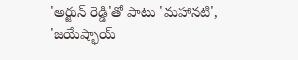'అర్జున్ రెడ్డి'తో పాటు 'మహానటి', 'జయేష్భాయ్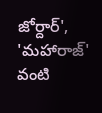జోర్దార్', 'మహారాజ్' వంటి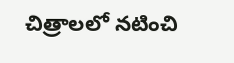చిత్రాలలో నటించి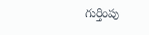గుర్తింపు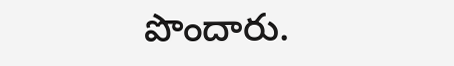పొందారు.